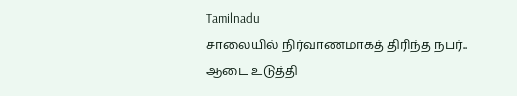Tamilnadu
சாலையில் நிர்வாணமாகத் திரிந்த நபர்.. ஆடை உடுத்தி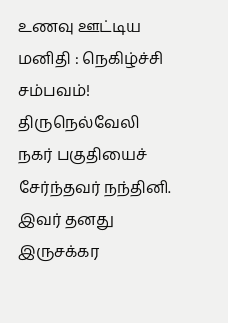உணவு ஊட்டிய மனிதி : நெகிழ்ச்சி சம்பவம்!
திருநெல்வேலி நகர் பகுதியைச் சேர்ந்தவர் நந்தினி. இவர் தனது இருசக்கர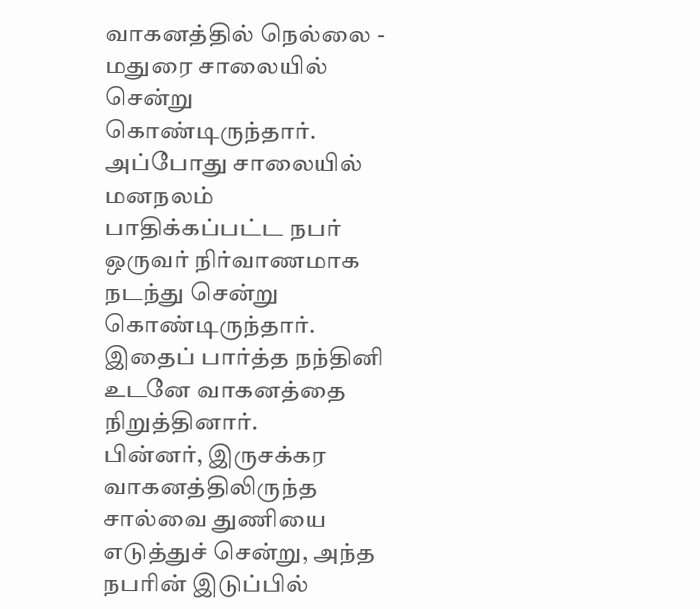வாகனத்தில் நெல்லை - மதுரை சாலையில் சென்று கொண்டிருந்தார். அப்போது சாலையில் மனநலம் பாதிக்கப்பட்ட நபர் ஒருவர் நிர்வாணமாக நடந்து சென்று கொண்டிருந்தார். இதைப் பார்த்த நந்தினி உடனே வாகனத்தை நிறுத்தினார்.
பின்னர், இருசக்கர வாகனத்திலிருந்த சால்வை துணியை எடுத்துச் சென்று, அந்த நபரின் இடுப்பில்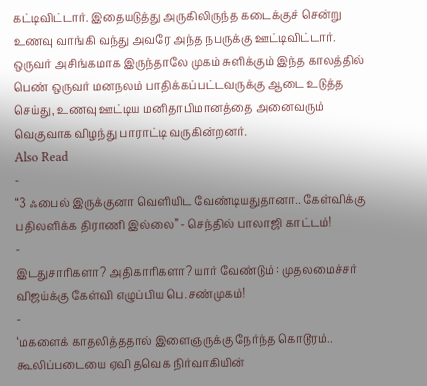கட்டிவிட்டார். இதையடுத்து அருகிலிருந்த கடைக்குச் சென்று உணவு வாங்கி வந்து அவரே அந்த நபருக்கு ஊட்டிவிட்டார்.
ஒருவர் அசிங்கமாக இருந்தாலே முகம் சுளிக்கும் இந்த காலத்தில் பெண் ஒருவர் மனநலம் பாதிக்கப்பட்டவருக்கு ஆடை உடுத்த செய்து, உணவு ஊட்டிய மனிதாபிமானத்தை அனைவரும் வெகுவாக விழந்து பாராட்டி வருகின்றனர்.
Also Read
-
“3 ஃபைல் இருக்குனா வெளியிட வேண்டியதுதானா.. கேள்விக்கு பதிலளிக்க திராணி இல்லை” - செந்தில் பாலாஜி காட்டம்!
-
இடதுசாரிகளா? அதிகாரிகளா? யார் வேண்டும் : முதலமைச்சர் விஜய்க்கு கேள்வி எழுப்பிய பெ.சண்முகம்!
-
‘மகளைக் காதலித்ததால் இளைஞருக்கு நேர்ந்த கொடூரம்.. கூலிப்படையை ஏவி தவெக நிர்வாகியின்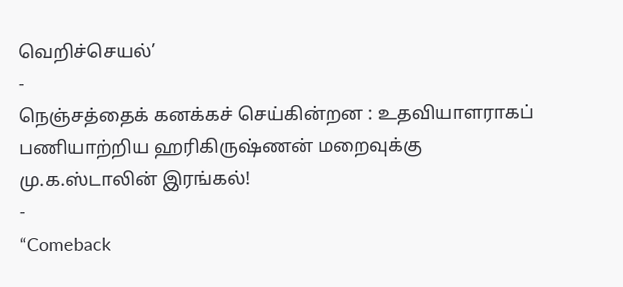வெறிச்செயல்’
-
நெஞ்சத்தைக் கனக்கச் செய்கின்றன : உதவியாளராகப் பணியாற்றிய ஹரிகிருஷ்ணன் மறைவுக்கு மு.க.ஸ்டாலின் இரங்கல்!
-
“Comeback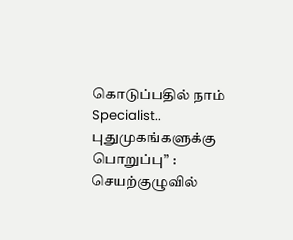கொடுப்பதில் நாம் Specialist.. புதுமுகங்களுக்கு பொறுப்பு” : செயற்குழுவில்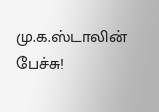மு.க.ஸ்டாலின் பேச்சு!